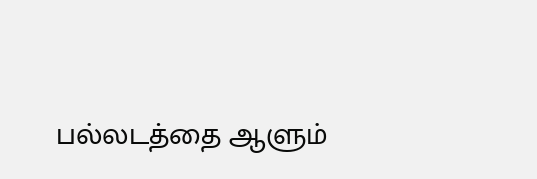பல்லடத்தை ஆளும்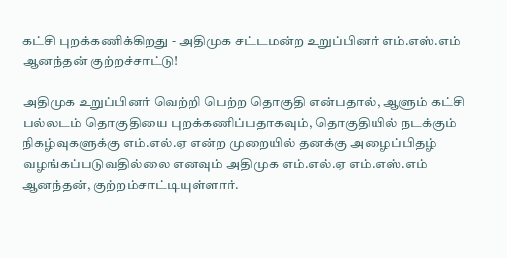கட்சி புறக்கணிக்கிறது - அதிமுக சட்டமன்ற உறுப்பினர் எம்.எஸ்.எம் ஆனந்தன் குற்றச்சாட்டு!

அதிமுக உறுப்பினர் வெற்றி பெற்ற தொகுதி என்பதால், ஆளும் கட்சி பல்லடம் தொகுதியை புறக்கணிப்பதாகவும், தொகுதியில் நடக்கும் நிகழ்வுகளுக்கு எம்.எல்.ஏ என்ற முறையில் தனக்கு அழைப்பிதழ் வழங்கப்படுவதில்லை எனவும் அதிமுக எம்.எல்.ஏ எம்.எஸ்.எம் ஆனந்தன், குற்றம்சாட்டியுள்ளார்.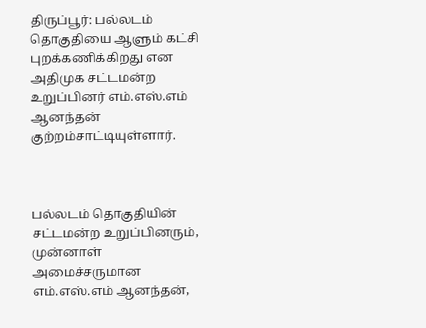திருப்பூர்: பல்லடம் தொகுதியை ஆளும் கட்சி புறக்கணிக்கிறது என அதிமுக சட்டமன்ற உறுப்பினர் எம்.எஸ்.எம் ஆனந்தன் குற்றம்சாட்டியுள்ளார்.



பல்லடம் தொகுதியின் சட்டமன்ற உறுப்பினரும், முன்னாள் அமைச்சருமான எம்.எஸ்.எம் ஆனந்தன்,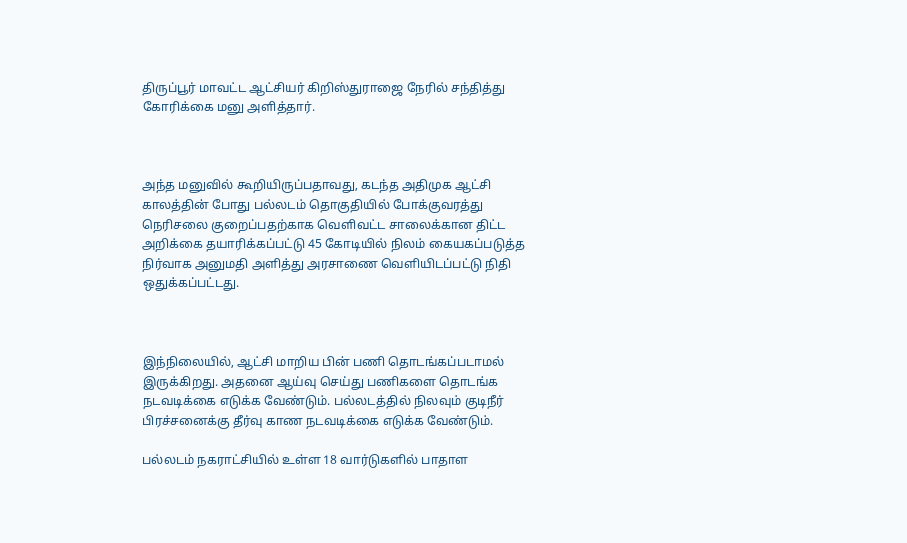திருப்பூர் மாவட்ட ஆட்சியர் கிறிஸ்துராஜை நேரில் சந்தித்து கோரிக்கை மனு அளித்தார்.



அந்த மனுவில் கூறியிருப்பதாவது, கடந்த அதிமுக ஆட்சி காலத்தின் போது பல்லடம் தொகுதியில் போக்குவரத்து நெரிசலை குறைப்பதற்காக வெளிவட்ட சாலைக்கான திட்ட அறிக்கை தயாரிக்கப்பட்டு 45 கோடியில் நிலம் கையகப்படுத்த நிர்வாக அனுமதி அளித்து அரசாணை வெளியிடப்பட்டு நிதி ஒதுக்கப்பட்டது.



இந்நிலையில், ஆட்சி மாறிய பின் பணி தொடங்கப்படாமல் இருக்கிறது. அதனை ஆய்வு செய்து பணிகளை தொடங்க நடவடிக்கை எடுக்க வேண்டும். பல்லடத்தில் நிலவும் குடிநீர் பிரச்சனைக்கு தீர்வு காண நடவடிக்கை எடுக்க வேண்டும்.

பல்லடம் நகராட்சியில் உள்ள 18 வார்டுகளில் பாதாள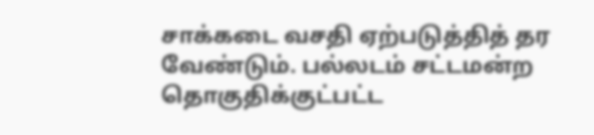சாக்கடை வசதி ஏற்படுத்தித் தர வேண்டும். பல்லடம் சட்டமன்ற தொகுதிக்குட்பட்ட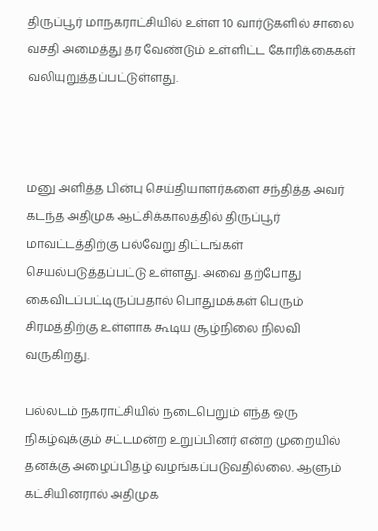திருப்பூர் மாநகராட்சியில் உள்ள 10 வார்டுகளில் சாலை வசதி அமைத்து தர வேண்டும் உள்ளிட்ட கோரிக்கைகள் வலியுறுத்தப்பட்டுள்ளது.



மனு அளித்த பின்பு செய்தியாளர்களை சந்தித்த அவர் கடந்த அதிமுக ஆட்சிக்காலத்தில் திருப்பூர் மாவட்டத்திற்கு பல்வேறு திட்டங்கள் செயல்படுத்தப்பட்டு உள்ளது. அவை தற்போது கைவிடப்பட்டிருப்பதால் பொதுமக்கள் பெரும் சிரமத்திற்கு உள்ளாக கூடிய சூழ்நிலை நிலவி வருகிறது.

பல்லடம் நகராட்சியில் நடைபெறும் எந்த ஒரு நிகழ்வுக்கும் சட்டமன்ற உறுப்பினர் என்ற முறையில் தனக்கு அழைப்பிதழ் வழங்கப்படுவதில்லை. ஆளும் கட்சியினரால் அதிமுக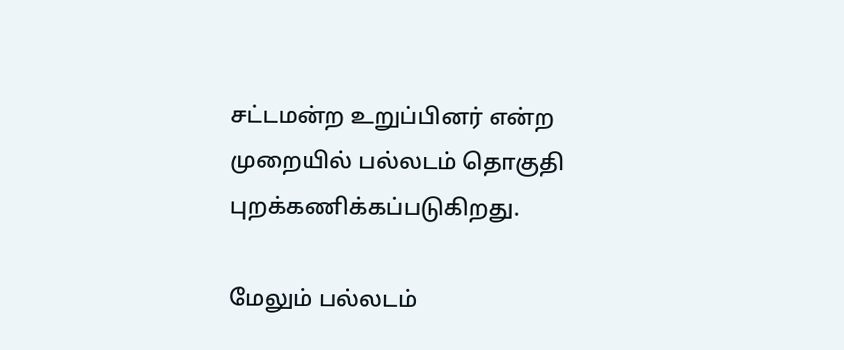சட்டமன்ற உறுப்பினர் என்ற முறையில் பல்லடம் தொகுதி புறக்கணிக்கப்படுகிறது.

மேலும் பல்லடம்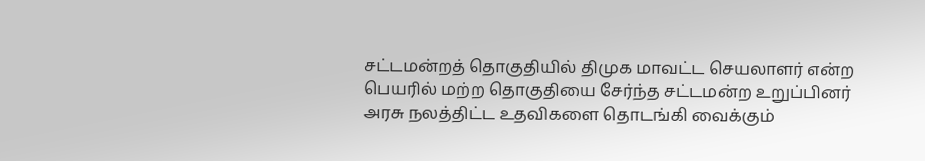சட்டமன்றத் தொகுதியில் திமுக மாவட்ட செயலாளர் என்ற பெயரில் மற்ற தொகுதியை சேர்ந்த சட்டமன்ற உறுப்பினர் அரசு நலத்திட்ட உதவிகளை தொடங்கி வைக்கும்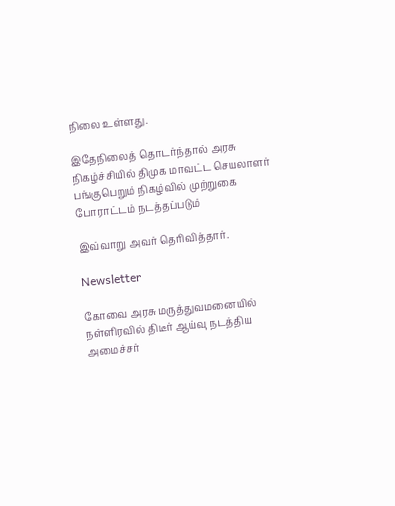நிலை உள்ளது.

இதேநிலைத் தொடர்ந்தால் அரசு நிகழ்ச்சியில் திமுக மாவட்ட செயலாளர் பங்குபெறும் நிகழ்வில் முற்றுகை போராட்டம் நடத்தப்படும்

இவ்வாறு அவர் தெரிவித்தார்.

Newsletter

கோவை அரசு மருத்துவமனையில் நள்ளிரவில் திடீர் ஆய்வு நடத்திய அமைச்சர்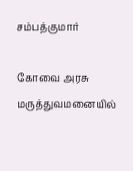சம்பத்குமார்

கோவை அரசு மருத்துவமனையில்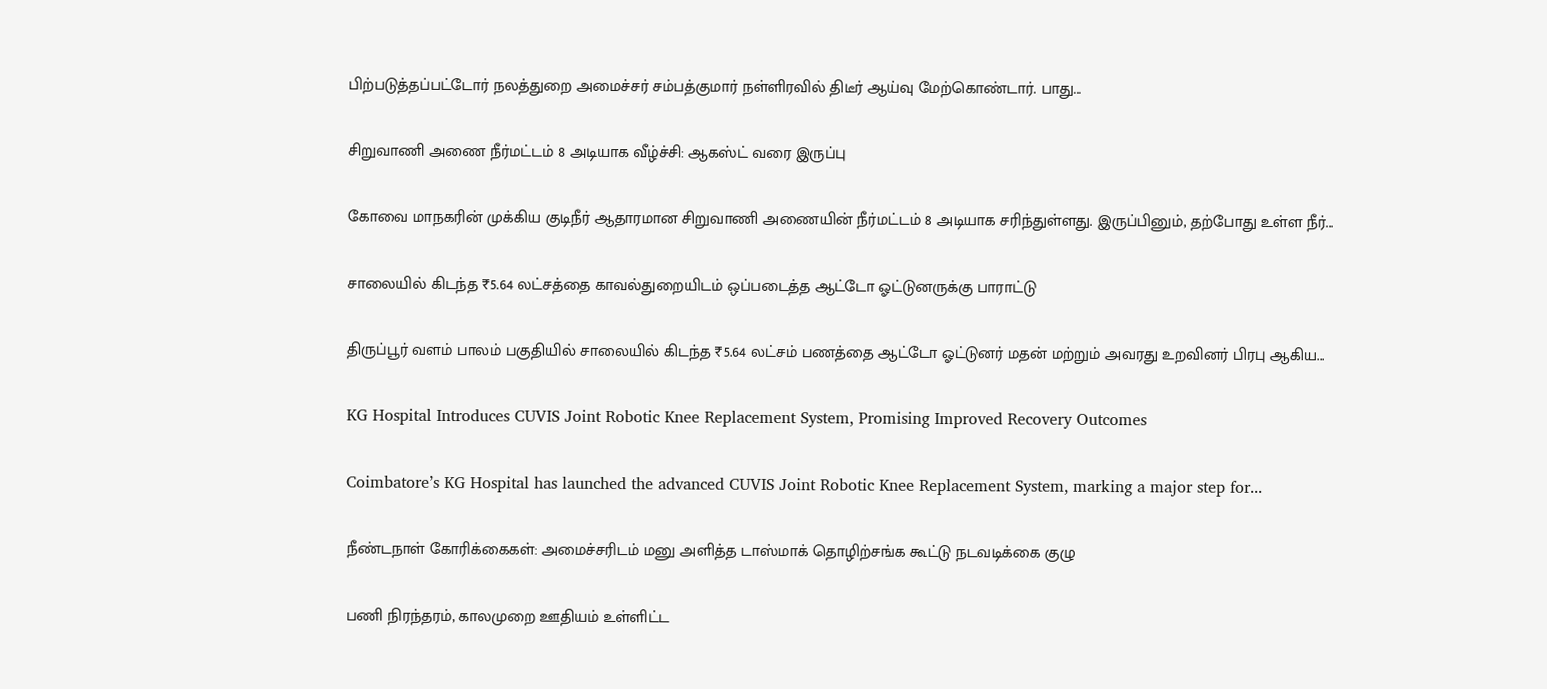பிற்படுத்தப்பட்டோர் நலத்துறை அமைச்சர் சம்பத்குமார் நள்ளிரவில் திடீர் ஆய்வு மேற்கொண்டார். பாது...

சிறுவாணி அணை நீர்மட்டம் 8 அடியாக வீழ்ச்சி: ஆகஸ்ட் வரை இருப்பு

கோவை மாநகரின் முக்கிய குடிநீர் ஆதாரமான சிறுவாணி அணையின் நீர்மட்டம் 8 அடியாக சரிந்துள்ளது. இருப்பினும், தற்போது உள்ள நீர்...

சாலையில் கிடந்த ₹5.64 லட்சத்தை காவல்துறையிடம் ஒப்படைத்த ஆட்டோ ஓட்டுனருக்கு பாராட்டு

திருப்பூர் வளம் பாலம் பகுதியில் சாலையில் கிடந்த ₹5.64 லட்சம் பணத்தை ஆட்டோ ஓட்டுனர் மதன் மற்றும் அவரது உறவினர் பிரபு ஆகிய...

KG Hospital Introduces CUVIS Joint Robotic Knee Replacement System, Promising Improved Recovery Outcomes

Coimbatore’s KG Hospital has launched the advanced CUVIS Joint Robotic Knee Replacement System, marking a major step for...

நீண்டநாள் கோரிக்கைகள்: அமைச்சரிடம் மனு அளித்த டாஸ்மாக் தொழிற்சங்க கூட்டு நடவடிக்கை குழு

பணி நிரந்தரம், காலமுறை ஊதியம் உள்ளிட்ட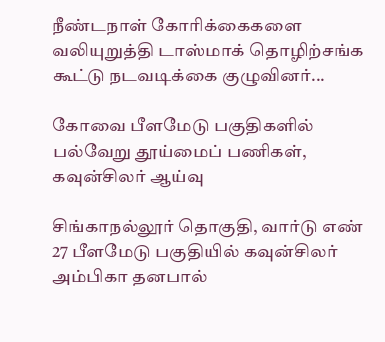நீண்டநாள் கோரிக்கைகளை வலியுறுத்தி டாஸ்மாக் தொழிற்சங்க கூட்டு நடவடிக்கை குழுவினர்...

கோவை பீளமேடு பகுதிகளில் பல்வேறு தூய்மைப் பணிகள், கவுன்சிலர் ஆய்வு

சிங்காநல்லூர் தொகுதி, வார்டு எண் 27 பீளமேடு பகுதியில் கவுன்சிலர் அம்பிகா தனபால்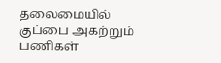தலைமையில் குப்பை அகற்றும் பணிகள்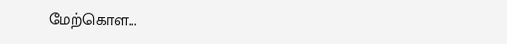மேற்கொள...